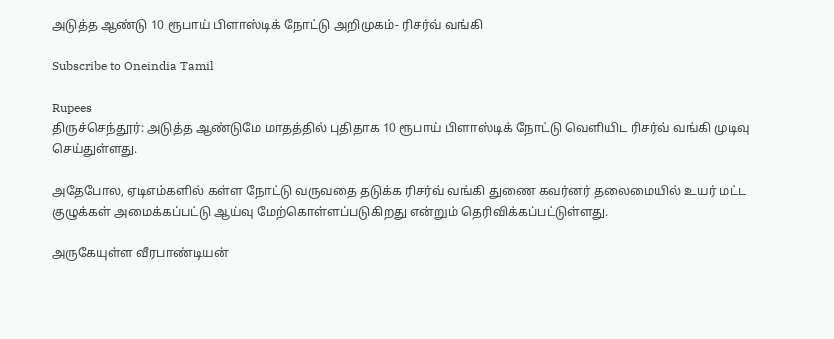அடுத்த ஆண்டு 10 ரூபாய் பிளாஸ்டிக் நோட்டு அறிமுகம்- ரிசர்வ் வங்கி

Subscribe to Oneindia Tamil

Rupees
திருச்செந்தூர்: அடுத்த ஆண்டுமே மாதத்தில் புதிதாக 10 ரூபாய் பிளாஸ்டிக் நோட்டு வெளியிட ரிசர்வ் வங்கி முடிவு செய்துள்ளது.

அதேபோல, ஏடிஎம்களில் கள்ள நோட்டு வருவதை தடுக்க ரிசர்வ் வங்கி துணை கவர்னர் தலைமையில் உயர் மட்ட குழுக்கள் அமைக்கப்பட்டு ஆய்வு மேற்கொள்ளப்படுகிறது என்றும் தெரிவிக்கப்பட்டுள்ளது.

அருகேயுள்ள வீரபாண்டியன்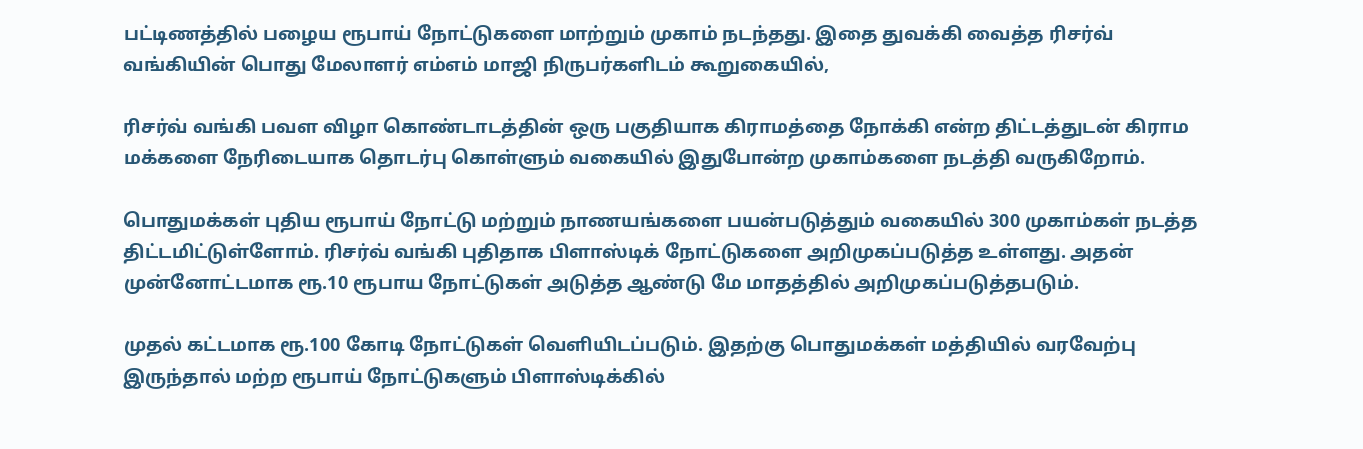பட்டிணத்தில் பழைய ரூபாய் நோட்டுகளை மாற்றும் முகாம் நடந்தது. இதை துவக்கி வைத்த ரிசர்வ் வங்கியின் பொது மேலாளர் எம்எம் மாஜி நிருபர்களிடம் கூறுகையில்,

ரிசர்வ் வங்கி பவள விழா கொண்டாடத்தின் ஒரு பகுதியாக கிராமத்தை நோக்கி என்ற திட்டத்துடன் கிராம மக்களை நேரிடையாக தொடர்பு கொள்ளும் வகையில் இதுபோன்ற முகாம்களை நடத்தி வருகிறோம்.

பொதுமக்கள் புதிய ரூபாய் நோட்டு மற்றும் நாணயங்களை பயன்படுத்தும் வகையில் 300 முகாம்கள் நடத்த திட்டமிட்டுள்ளோம். ரிசர்வ் வங்கி புதிதாக பிளாஸ்டிக் நோட்டுகளை அறிமுகப்படுத்த உள்ளது. அதன் முன்னோட்டமாக ரூ.10 ரூபாய நோட்டுகள் அடுத்த ஆண்டு மே மாதத்தில் அறிமுகப்படுத்தபடும்.

முதல் கட்டமாக ரூ.100 கோடி நோட்டுகள் வெளியிடப்படும். இதற்கு பொதுமக்கள் மத்தியில் வரவேற்பு இருந்தால் மற்ற ரூபாய் நோட்டுகளும் பிளாஸ்டிக்கில்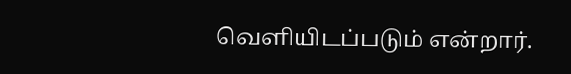வெளியிடப்படும் என்றார்.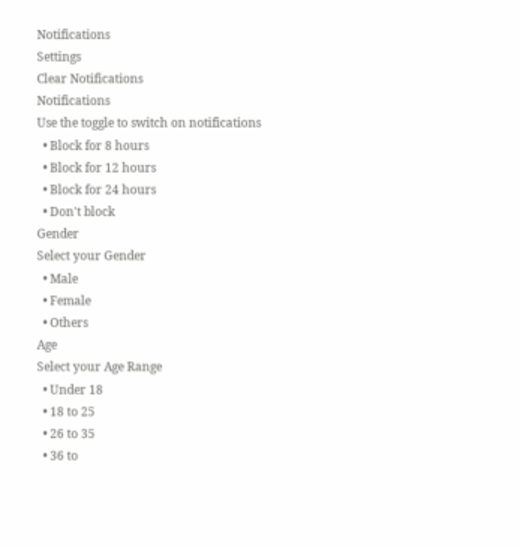Notifications
Settings
Clear Notifications
Notifications
Use the toggle to switch on notifications
  • Block for 8 hours
  • Block for 12 hours
  • Block for 24 hours
  • Don't block
Gender
Select your Gender
  • Male
  • Female
  • Others
Age
Select your Age Range
  • Under 18
  • 18 to 25
  • 26 to 35
  • 36 to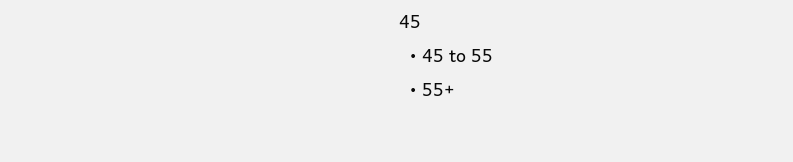45
  • 45 to 55
  • 55+